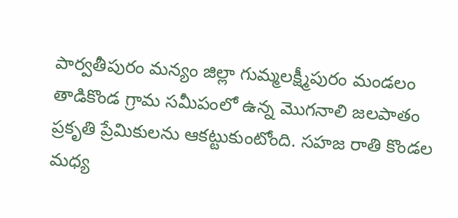పార్వతీపురం మన్యం జిల్లా గుమ్మలక్ష్మీపురం మండలం తాడికొండ గ్రామ సమీపంలో ఉన్న మొగనాలి జలపాతం ప్రకృతి ప్రేమికులను ఆకట్టుకుంటోంది. సహజ రాతి కొండల మధ్య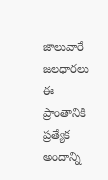జాలువారే జలధారలు ఈ ప్రాంతానికి ప్రత్యేక అందాన్ని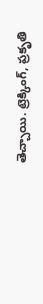తెచ్చాయి. ట్రెక్కింగ్, ప్రకృతి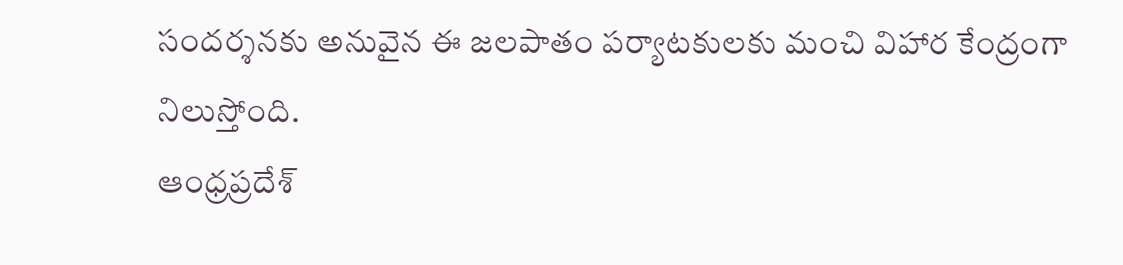సందర్శనకు అనువైన ఈ జలపాతం పర్యాటకులకు మంచి విహార కేంద్రంగా నిలుస్తోంది.
ఆంధ్రప్రదేశ్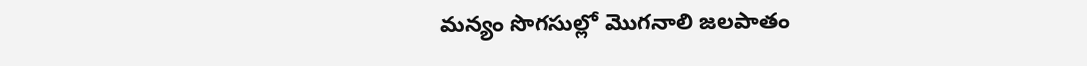మన్యం సొగసుల్లో మొగనాలి జలపాతం